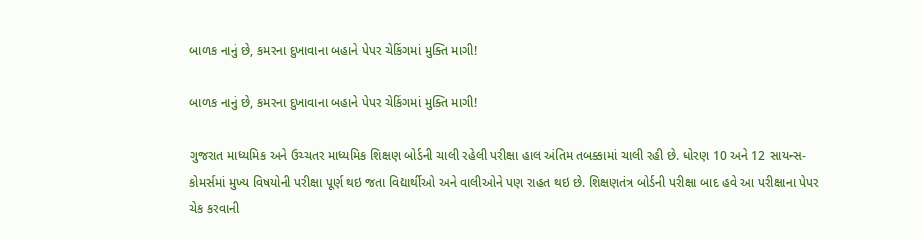બાળક નાનું છે, કમરના દુખાવાના બહાને પેપર ચેકિંગમાં મુક્તિ માગી!

બાળક નાનું છે, કમરના દુખાવાના બહાને પેપર ચેકિંગમાં મુક્તિ માગી!

ગુજરાત માધ્યમિક અને ઉચ્ચતર માધ્યમિક શિક્ષણ બોર્ડની ચાલી રહેલી પરીક્ષા હાલ અંતિમ તબક્કામાં ચાલી રહી છે. ધોરણ 10 અને 12 સાયન્સ-કોમર્સમાં મુખ્ય વિષયોની પરીક્ષા પૂર્ણ થઇ જતા વિદ્યાર્થીઓ અને વાલીઓને પણ રાહત થઇ છે. શિક્ષણતંત્ર બોર્ડની પરીક્ષા બાદ હવે આ પરીક્ષાના પેપર ચેક કરવાની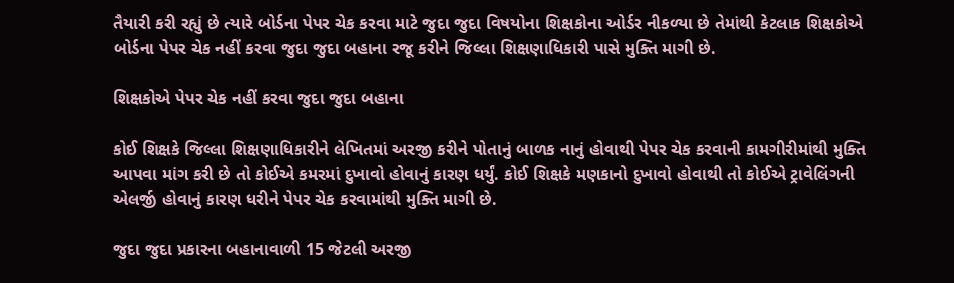તૈયારી કરી રહ્યું છે ત્યારે બોર્ડના પેપર ચેક કરવા માટે જુદા જુદા વિષયોના શિક્ષકોના ઓર્ડર નીકળ્યા છે તેમાંથી કેટલાક શિક્ષકોએ બોર્ડના પેપર ચેક નહીં કરવા જુદા જુદા બહાના રજૂ કરીને જિલ્લા શિક્ષણાધિકારી પાસે મુક્તિ માગી છે.

શિક્ષકોએ પેપર ચેક નહીં કરવા જુદા જુદા બહાના

કોઈ શિક્ષકે જિલ્લા શિક્ષણાધિકારીને લેખિતમાં અરજી કરીને પોતાનું બાળક નાનું હોવાથી પેપર ચેક કરવાની કામગીરીમાંથી મુક્તિ આપવા માંગ કરી છે તો કોઈએ કમરમાં દુખાવો હોવાનું કારણ ધર્યું. કોઈ શિક્ષકે મણકાનો દુખાવો હોવાથી તો કોઈએ ટ્રાવેલિંગની એલર્જી હોવાનું કારણ ધરીને પેપર ચેક કરવામાંથી મુક્તિ માગી છે.

જુદા જુદા પ્રકારના બહાનાવાળી 15 જેટલી અરજી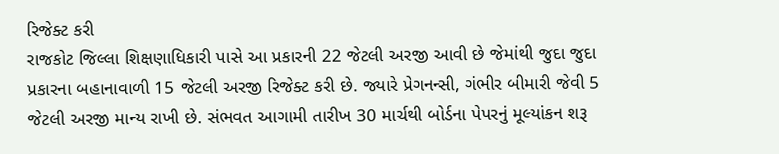રિજેક્ટ કરી
રાજકોટ જિલ્લા શિક્ષણાધિકારી પાસે આ પ્રકારની 22 જેટલી અરજી આવી છે જેમાંથી જુદા જુદા પ્રકારના બહાનાવાળી 15 જેટલી અરજી રિજેક્ટ કરી છે. જ્યારે પ્રેગનન્સી, ગંભીર બીમારી જેવી 5 જેટલી અરજી માન્ય રાખી છે. સંભવત આગામી તારીખ 30 માર્ચથી બોર્ડના પેપરનું મૂલ્યાંકન શરૂ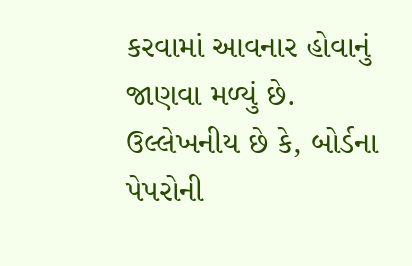કરવામાં આવનાર હોવાનું જાણવા મળ્યું છે. ઉલ્લેખનીય છે કે, બોર્ડના પેપરોની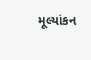મૂલ્યાંકન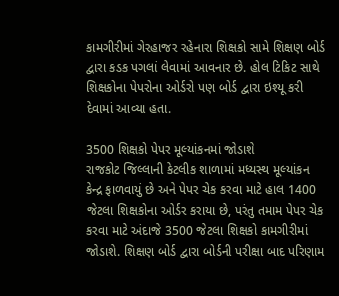કામગીરીમાં ગેરહાજર રહેનારા શિક્ષકો સામે શિક્ષણ બોર્ડ દ્વારા કડક પગલાં લેવામાં આવનાર છે. હોલ ટિકિટ સાથે શિક્ષકોના પેપરોના ઓર્ડરો પણ બોર્ડ દ્વારા ઇશ્યૂ કરી દેવામાં આવ્યા હતા.

3500 શિક્ષકો પેપર મૂલ્યાંકનમાં જોડાશે
રાજકોટ જિલ્લાની કેટલીક શાળામાં મધ્યસ્થ મૂલ્યાંકન કેન્દ્ર ફાળવાયું છે અને પેપર ચેક કરવા માટે હાલ 1400 જેટલા શિક્ષકોના ઓર્ડર કરાયા છે, પરંતુ તમામ પેપર ચેક કરવા માટે અંદાજે 3500 જેટલા શિક્ષકો કામગીરીમાં જોડાશે. શિક્ષણ બોર્ડ દ્વારા બોર્ડની પરીક્ષા બાદ પરિણામ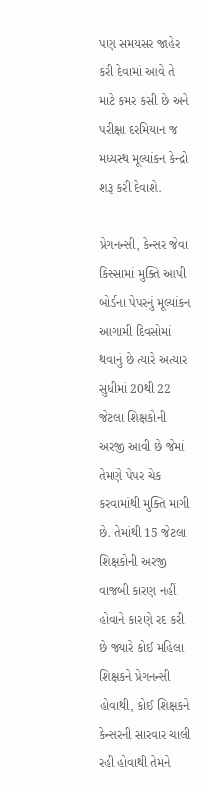પણ સમયસર જાહેર કરી દેવામાં આવે તે માટે કમર કસી છે અને પરીક્ષા દરમિયાન જ મધ્યસ્થ મૂલ્યાંકન કેન્દ્રો શરૂ કરી દેવાશે.

પ્રેગનન્સી, કેન્સર જેવા કિસ્સામાં મુક્તિ આપી
બોર્ડના પેપરનું મૂલ્યાંકન આગામી દિવસોમાં થવાનું છે ત્યારે અત્યાર સુધીમાં 20થી 22 જેટલા શિક્ષકોની અરજી આવી છે જેમાં તેમણે પેપર ચેક કરવામાંથી મુક્તિ માગી છે. તેમાંથી 15 જેટલા શિક્ષકોની અરજી વાજબી કારણ નહીં હોવાને કારણે રદ કરી છે જ્યારે કોઈ મહિલા શિક્ષકને પ્રેગનન્સી હોવાથી, કોઈ શિક્ષકને કેન્સરની સારવાર ચાલી રહી હોવાથી તેમને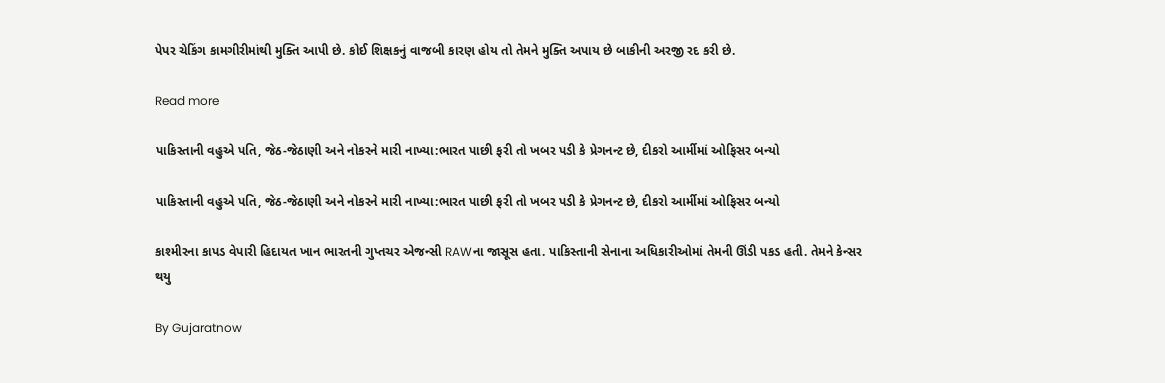પેપર ચેકિંગ કામગીરીમાંથી મુક્તિ આપી છે. કોઈ શિક્ષકનું વાજબી કારણ હોય તો તેમને મુક્તિ અપાય છે બાકીની અરજી રદ કરી છે.

Read more

પાકિસ્તાની વહુએ પતિ, જેઠ-જેઠાણી અને નોકરને મારી નાખ્યા:ભારત પાછી ફરી તો ખબર પડી કે પ્રેગનન્ટ છે, દીકરો આર્મીમાં ઓફિસર બન્યો

પાકિસ્તાની વહુએ પતિ, જેઠ-જેઠાણી અને નોકરને મારી નાખ્યા:ભારત પાછી ફરી તો ખબર પડી કે પ્રેગનન્ટ છે, દીકરો આર્મીમાં ઓફિસર બન્યો

કાશ્મીરના કાપડ વેપારી હિદાયત ખાન ભારતની ગુપ્તચર એજન્સી RAWના જાસૂસ હતા. પાકિસ્તાની સેનાના અધિકારીઓમાં તેમની ઊંડી પકડ હતી. તેમને કેન્સર થયુ

By Gujaratnow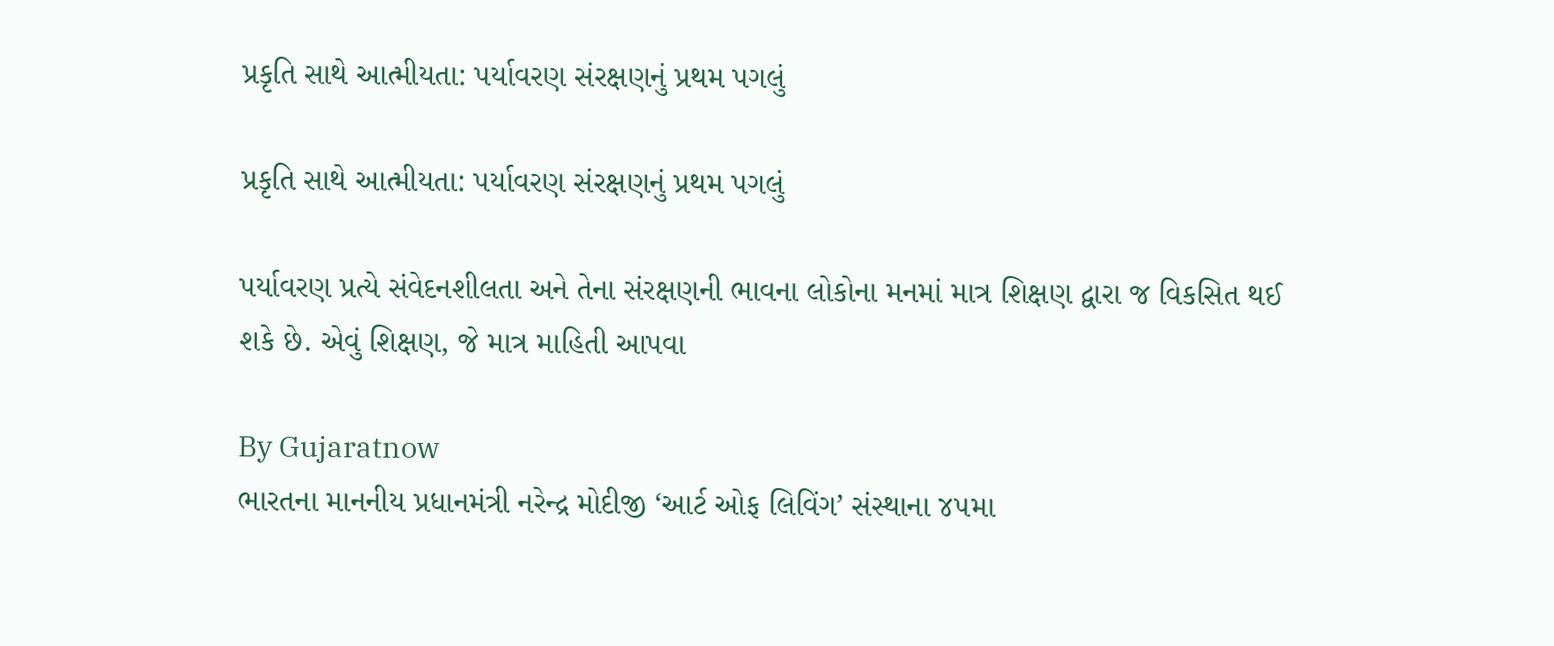પ્રકૃતિ સાથે આત્મીયતા: પર્યાવરણ સંરક્ષણનું પ્રથમ પગલું

પ્રકૃતિ સાથે આત્મીયતા: પર્યાવરણ સંરક્ષણનું પ્રથમ પગલું

પર્યાવરણ પ્રત્યે સંવેદનશીલતા અને તેના સંરક્ષણની ભાવના લોકોના મનમાં માત્ર શિક્ષણ દ્વારા જ વિકસિત થઈ શકે છે. એવું શિક્ષણ, જે માત્ર માહિતી આપવા

By Gujaratnow
ભારતના માનનીય પ્રધાનમંત્રી નરેન્દ્ર મોદીજી ‘આર્ટ ઓફ લિવિંગ’ સંસ્થાના ૪૫મા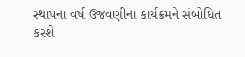સ્થાપના વર્ષ ઉજવણીના કાર્યક્રમને સંબોધિત કરશે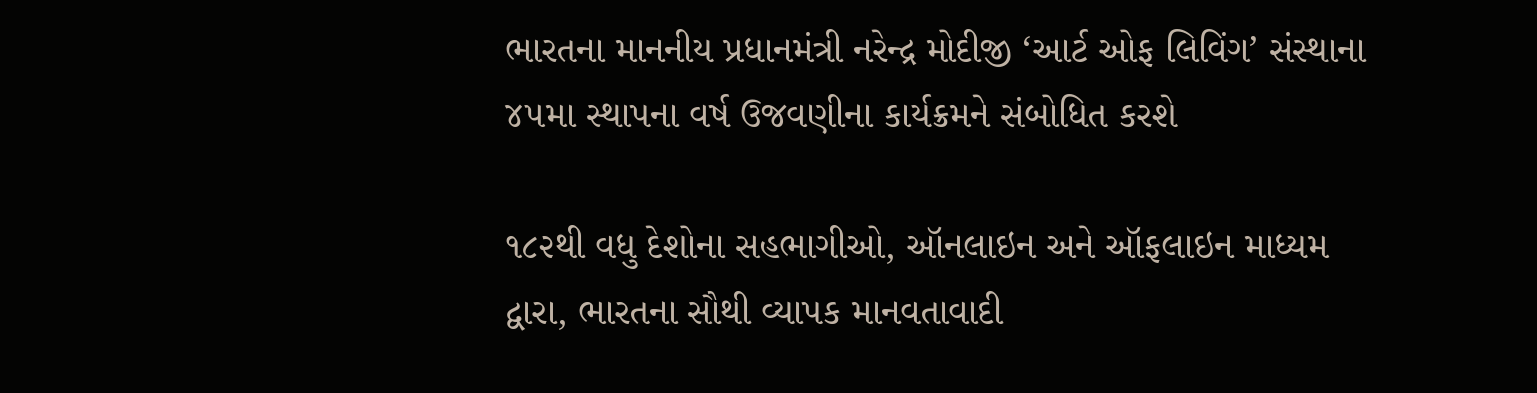ભારતના માનનીય પ્રધાનમંત્રી નરેન્દ્ર મોદીજી ‘આર્ટ ઓફ લિવિંગ’ સંસ્થાના ૪૫મા સ્થાપના વર્ષ ઉજવણીના કાર્યક્રમને સંબોધિત કરશે

૧૮૨થી વધુ દેશોના સહભાગીઓ, ઑનલાઇન અને ઑફલાઇન માધ્યમ દ્વારા, ભારતના સૌથી વ્યાપક માનવતાવાદી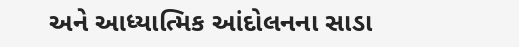અને આધ્યાત્મિક આંદોલનના સાડા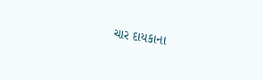ચાર દાયકાના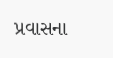પ્રવાસના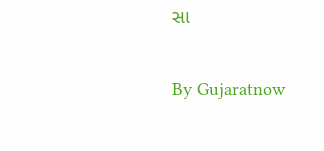સા

By Gujaratnow